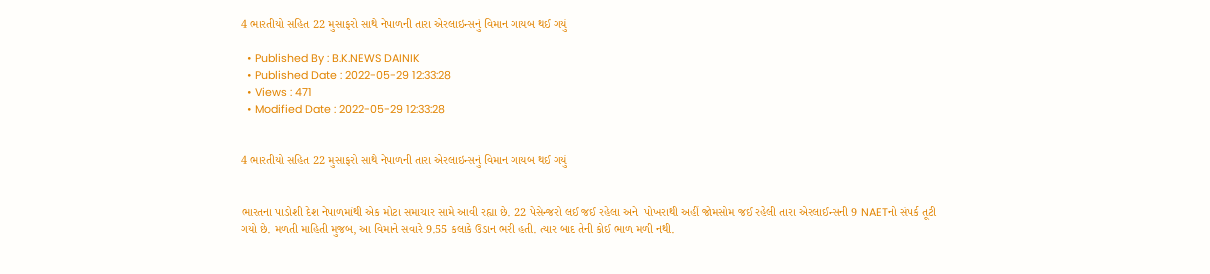4 ભારતીયો સહિત 22 મુસાફરો સાથે નેપાળની તારા એરલાઇન્સનું વિમાન ગાયબ થઈ ગયું

  • Published By : B.K.NEWS DAINIK
  • Published Date : 2022-05-29 12:33:28
  • Views : 471
  • Modified Date : 2022-05-29 12:33:28


4 ભારતીયો સહિત 22 મુસાફરો સાથે નેપાળની તારા એરલાઇન્સનું વિમાન ગાયબ થઈ ગયું


ભારતના પાડોશી દેશ નેપાળમાંથી એક મોટા સમાચાર સામે આવી રહ્યા છે. 22 પેસેન્જરો લઈ જઈ રહેલા અને  પોખરાથી અહીં જોમસોમ જઈ રહેલી તારા એરલાઈન્સની 9 NAETનો સંપર્ક તૂટી ગયો છે. મળતી માહિતી મુજબ, આ વિમાને સવારે 9.55 કલાકે ઉડાન ભરી હતી. ત્યાર બાદ તેની કોઈ ભાળ મળી નથી.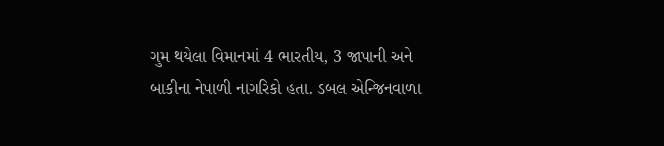ગુમ થયેલા વિમાનમાં 4 ભારતીય, 3 જાપાની અને બાકીના નેપાળી નાગરિકો હતા. ડબલ એન્જિનવાળા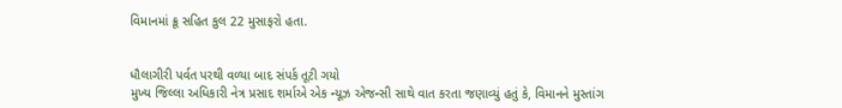વિમાનમાં ક્રૂ સહિત કુલ 22 મુસાફરો હતા.


ધૌલાગીરી પર્વત પરથી વળ્યા બાદ સંપર્ક તૂટી ગયો
મુખ્ય જિલ્લા અધિકારી નેત્ર પ્રસાદ શર્માએ એક ન્યૂઝ એજન્સી સાથે વાત કરતા જણાવ્યું હતું કે, વિમાનને મુસ્તાંગ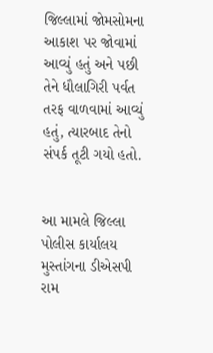જિલ્લામાં જોમસોમના આકાશ પર જોવામાં આવ્યું હતું અને પછી તેને ધૌલાગિરી પર્વત તરફ વાળવામાં આવ્યું હતું, ત્યારબાદ તેનો સંપર્ક તૂટી ગયો હતો.


આ મામલે જિલ્લા પોલીસ કાર્યાલય મુસ્તાંગના ડીએસપી રામ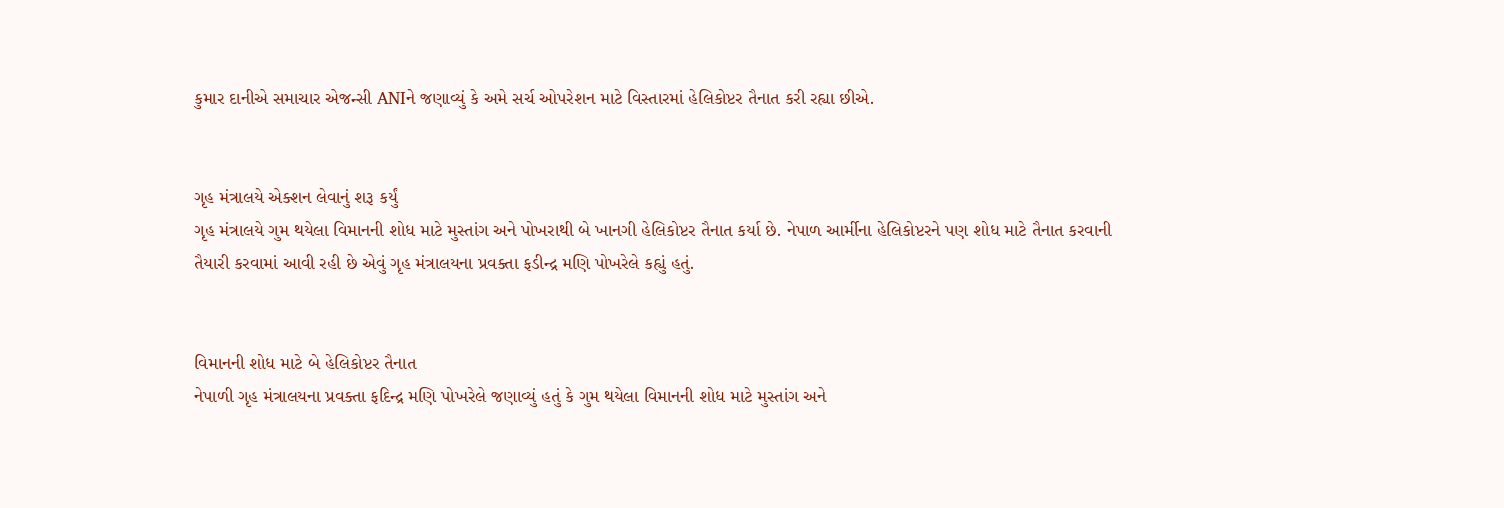કુમાર દાનીએ સમાચાર એજન્સી ANIને જણાવ્યું કે અમે સર્ચ ઓપરેશન માટે વિસ્તારમાં હેલિકોપ્ટર તૈનાત કરી રહ્યા છીએ.


ગૃહ મંત્રાલયે એક્શન લેવાનું શરૂ કર્યું
ગૃહ મંત્રાલયે ગુમ થયેલા વિમાનની શોધ માટે મુસ્તાંગ અને પોખરાથી બે ખાનગી હેલિકોપ્ટર તૈનાત કર્યા છે. નેપાળ આર્મીના હેલિકોપ્ટરને પણ શોધ માટે તૈનાત કરવાની તૈયારી કરવામાં આવી રહી છે એવું ગૃહ મંત્રાલયના પ્રવક્તા ફડીન્દ્ર મણિ પોખરેલે કહ્યું હતું.


વિમાનની શોધ માટે બે હેલિકોપ્ટર તૈનાત
નેપાળી ગૃહ મંત્રાલયના પ્રવક્તા ફદિન્દ્ર મણિ પોખરેલે જણાવ્યું હતું કે ગુમ થયેલા વિમાનની શોધ માટે મુસ્તાંગ અને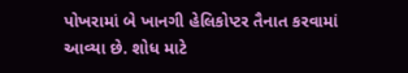પોખરામાં બે ખાનગી હેલિકોપ્ટર તૈનાત કરવામાં આવ્યા છે. શોધ માટે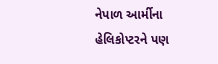નેપાળ આર્મીના હેલિકોપ્ટરને પણ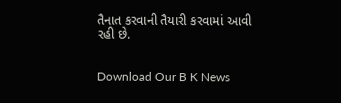તૈનાત કરવાની તૈયારી કરવામાં આવી રહી છે.


Download Our B K News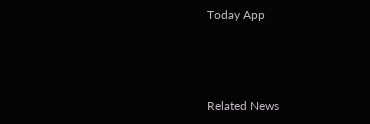Today App



Related News